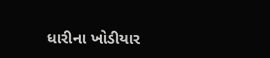ધારીના ખોડીયાર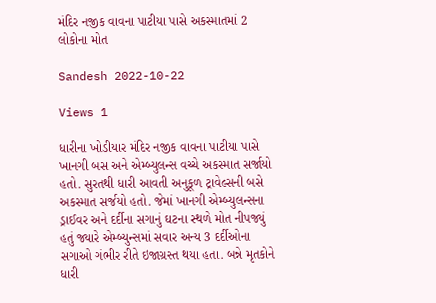મંદિર નજીક વાવના પાટીયા પાસે અકસ્માતમાં 2 લોકોના મોત

Sandesh 2022-10-22

Views 1

ધારીના ખોડીયાર મંદિર નજીક વાવના પાટીયા પાસે ખાનગી બસ અને એમ્બ્યુલન્સ વચ્ચે અકસ્માત સર્જાયો હતો. સુરતથી ધારી આવતી અનુકૂળ ટ્રાવેલ્સની બસે અકસ્માત સર્જયો હતો. જેમાં ખાનગી એમ્બ્યુલન્સના ડ્રાઈવર અને દર્દીના સગાનું ઘટના સ્થળે મોત નીપજ્યું હતું જ્યારે એમ્બ્યુન્સમાં સવાર અન્ય 3 દર્દીઓના સગાઓ ગંભીર રીતે ઇજાગ્રસ્ત થયા હતા. બન્ને મૃતકોને ધારી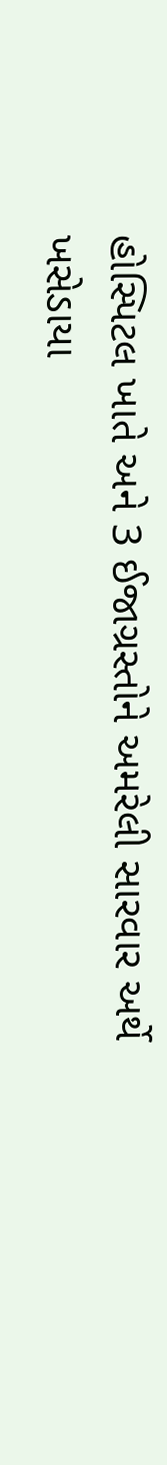હોસ્પિટલ ખાતે અને 3 ઈજાગ્રસ્તોને અમરેલી સારવાર અર્થે ખસેડાયા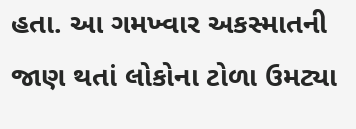હતા. આ ગમખ્વાર અકસ્માતની જાણ થતાં લોકોના ટોળા ઉમટ્યા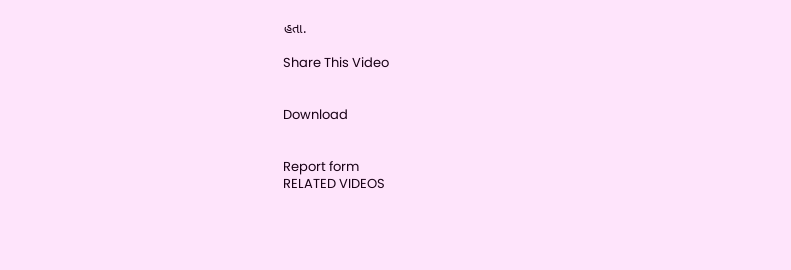હતા.

Share This Video


Download


Report form
RELATED VIDEOS